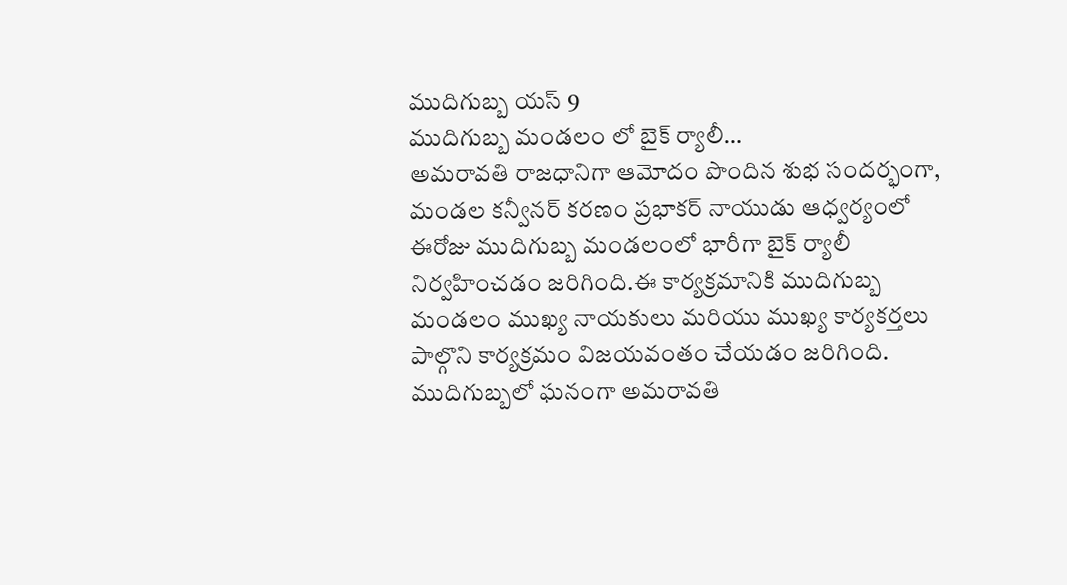ముదిగుబ్బ యస్ 9
ముదిగుబ్బ మండలం లో బైక్ ర్యాలీ…
అమరావతి రాజధానిగా ఆమోదం పొందిన శుభ సందర్భంగా, మండల కన్వీనర్ కరణం ప్రభాకర్ నాయుడు ఆధ్వర్యంలో ఈరోజు ముదిగుబ్బ మండలంలో భారీగా బైక్ ర్యాలీ నిర్వహించడం జరిగింది.ఈ కార్యక్రమానికి ముదిగుబ్బ మండలం ముఖ్య నాయకులు మరియు ముఖ్య కార్యకర్తలు పాల్గొని కార్యక్రమం విజయవంతం చేయడం జరిగింది.
ముదిగుబ్బలో ఘనంగా అమరావతి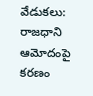వేడుకలు: రాజధాని ఆమోదంపై కరణం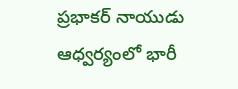ప్రభాకర్ నాయుడు ఆధ్వర్యంలో భారీ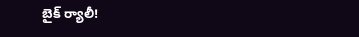బైక్ ర్యాలీ!